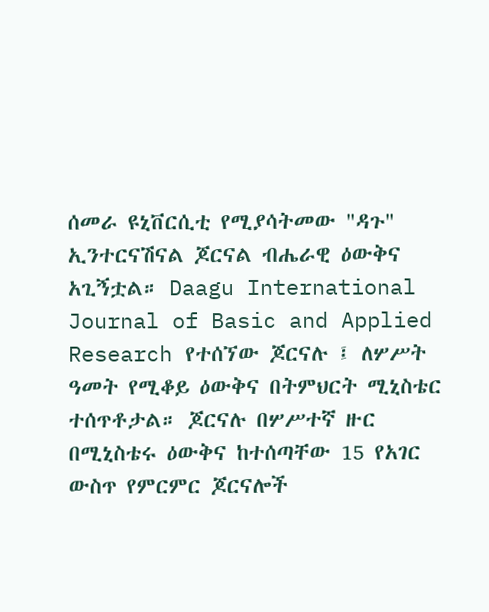ሰመራ ዩኒቨርሲቲ የሚያሳትመው "ዳጉ" ኢንተርናሽናል ጆርናል ብሔራዊ ዕውቅና አጊኝቷል። Daagu International Journal of Basic and Applied Research የተሰኘው ጆርናሉ ፤ ለሦሥት ዓመት የሚቆይ ዕውቅና በትምህርት ሚኒስቴር ተሰጥቶታል። ጆርናሉ በሦሥተኛ ዙር በሚኒስቴሩ ዕውቅና ከተሰጣቸው 15 የአገር ውስጥ የምርምር ጆርናሎች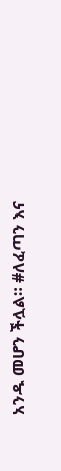አንዱ መሆን ችሏል። #ለፈጣን እና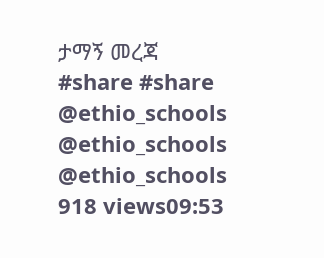ታማኝ መረጃ #share #share @ethio_schools @ethio_schools @ethio_schools 918 views09:53